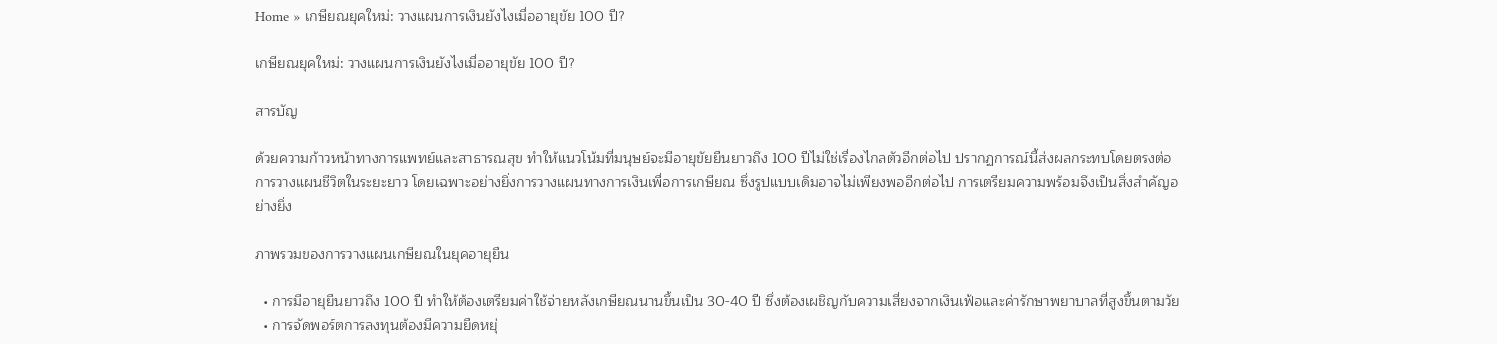Home » เกษียณยุคใหม่: วางแผนการเงินยังไงเมื่ออายุขัย 100 ปี?

เกษียณยุคใหม่: วางแผนการเงินยังไงเมื่ออายุขัย 100 ปี?

สารบัญ

ด้วยความก้าวหน้าทางการแพทย์และสาธารณสุข ทำให้แนวโน้มที่มนุษย์จะมีอายุขัยยืนยาวถึง 100 ปีไม่ใช่เรื่องไกลตัวอีกต่อไป ปรากฏการณ์นี้ส่งผลกระทบโดยตรงต่อการวางแผนชีวิตในระยะยาว โดยเฉพาะอย่างยิ่งการวางแผนทางการเงินเพื่อการเกษียณ ซึ่งรูปแบบเดิมอาจไม่เพียงพออีกต่อไป การเตรียมความพร้อมจึงเป็นสิ่งสำคัญอย่างยิ่ง

ภาพรวมของการวางแผนเกษียณในยุคอายุยืน

  • การมีอายุยืนยาวถึง 100 ปี ทำให้ต้องเตรียมค่าใช้จ่ายหลังเกษียณนานขึ้นเป็น 30-40 ปี ซึ่งต้องเผชิญกับความเสี่ยงจากเงินเฟ้อและค่ารักษาพยาบาลที่สูงขึ้นตามวัย
  • การจัดพอร์ตการลงทุนต้องมีความยืดหยุ่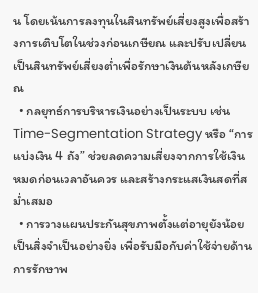น โดยเน้นการลงทุนในสินทรัพย์เสี่ยงสูงเพื่อสร้างการเติบโตในช่วงก่อนเกษียณ และปรับเปลี่ยนเป็นสินทรัพย์เสี่ยงต่ำเพื่อรักษาเงินต้นหลังเกษียณ
  • กลยุทธ์การบริหารเงินอย่างเป็นระบบ เช่น Time-Segmentation Strategy หรือ “การแบ่งเงิน 4 ถัง” ช่วยลดความเสี่ยงจากการใช้เงินหมดก่อนเวลาอันควร และสร้างกระแสเงินสดที่สม่ำเสมอ
  • การวางแผนประกันสุขภาพตั้งแต่อายุยังน้อยเป็นสิ่งจำเป็นอย่างยิ่ง เพื่อรับมือกับค่าใช้จ่ายด้านการรักษาพ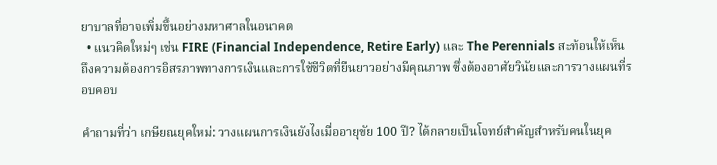ยาบาลที่อาจเพิ่มขึ้นอย่างมหาศาลในอนาคต
  • แนวคิดใหม่ๆ เช่น FIRE (Financial Independence, Retire Early) และ The Perennials สะท้อนให้เห็นถึงความต้องการอิสรภาพทางการเงินและการใช้ชีวิตที่ยืนยาวอย่างมีคุณภาพ ซึ่งต้องอาศัยวินัยและการวางแผนที่รอบคอบ

คำถามที่ว่า เกษียณยุคใหม่: วางแผนการเงินยังไงเมื่ออายุขัย 100 ปี? ได้กลายเป็นโจทย์สำคัญสำหรับคนในยุค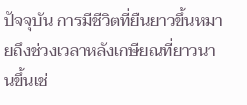ปัจจุบัน การมีชีวิตที่ยืนยาวขึ้นหมายถึงช่วงเวลาหลังเกษียณที่ยาวนานขึ้นเช่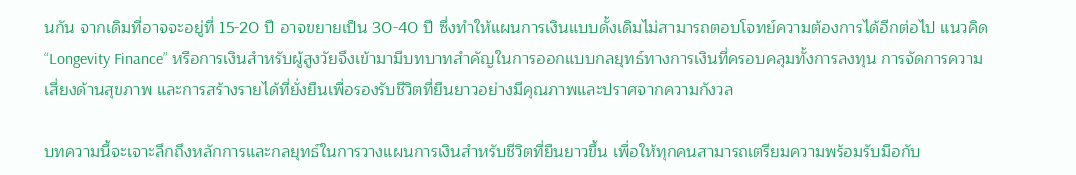นกัน จากเดิมที่อาจจะอยู่ที่ 15-20 ปี อาจขยายเป็น 30-40 ปี ซึ่งทำให้แผนการเงินแบบดั้งเดิมไม่สามารถตอบโจทย์ความต้องการได้อีกต่อไป แนวคิด “Longevity Finance” หรือการเงินสำหรับผู้สูงวัยจึงเข้ามามีบทบาทสำคัญในการออกแบบกลยุทธ์ทางการเงินที่ครอบคลุมทั้งการลงทุน การจัดการความเสี่ยงด้านสุขภาพ และการสร้างรายได้ที่ยั่งยืนเพื่อรองรับชีวิตที่ยืนยาวอย่างมีคุณภาพและปราศจากความกังวล

บทความนี้จะเจาะลึกถึงหลักการและกลยุทธ์ในการวางแผนการเงินสำหรับชีวิตที่ยืนยาวขึ้น เพื่อให้ทุกคนสามารถเตรียมความพร้อมรับมือกับ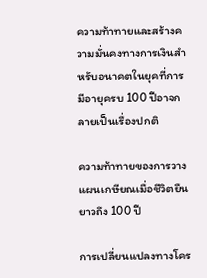ความท้าทายและสร้างความมั่นคงทางการเงินสำหรับอนาคตในยุคที่การมีอายุครบ 100 ปีอาจกลายเป็นเรื่องปกติ

ความท้าทายของการวางแผนเกษียณเมื่อชีวิตยืนยาวถึง 100 ปี

การเปลี่ยนแปลงทางโคร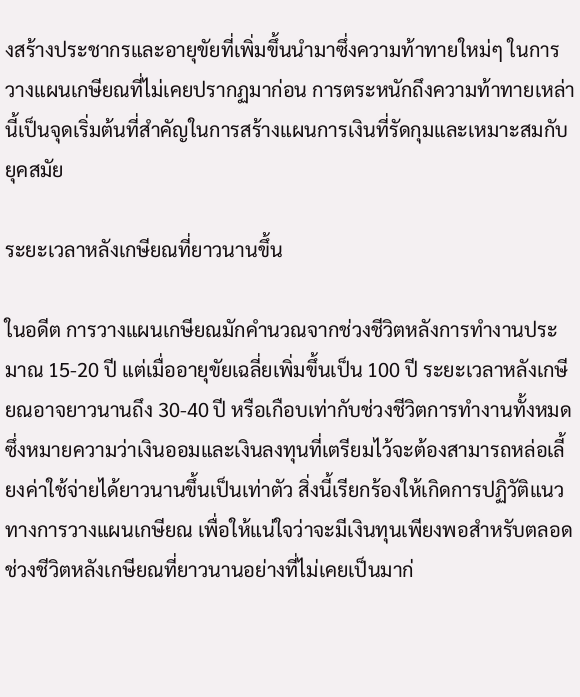งสร้างประชากรและอายุขัยที่เพิ่มขึ้นนำมาซึ่งความท้าทายใหม่ๆ ในการวางแผนเกษียณที่ไม่เคยปรากฏมาก่อน การตระหนักถึงความท้าทายเหล่านี้เป็นจุดเริ่มต้นที่สำคัญในการสร้างแผนการเงินที่รัดกุมและเหมาะสมกับยุคสมัย

ระยะเวลาหลังเกษียณที่ยาวนานขึ้น

ในอดีต การวางแผนเกษียณมักคำนวณจากช่วงชีวิตหลังการทำงานประมาณ 15-20 ปี แต่เมื่ออายุขัยเฉลี่ยเพิ่มขึ้นเป็น 100 ปี ระยะเวลาหลังเกษียณอาจยาวนานถึง 30-40 ปี หรือเกือบเท่ากับช่วงชีวิตการทำงานทั้งหมด ซึ่งหมายความว่าเงินออมและเงินลงทุนที่เตรียมไว้จะต้องสามารถหล่อเลี้ยงค่าใช้จ่ายได้ยาวนานขึ้นเป็นเท่าตัว สิ่งนี้เรียกร้องให้เกิดการปฏิวัติแนวทางการวางแผนเกษียณ เพื่อให้แน่ใจว่าจะมีเงินทุนเพียงพอสำหรับตลอดช่วงชีวิตหลังเกษียณที่ยาวนานอย่างที่ไม่เคยเป็นมาก่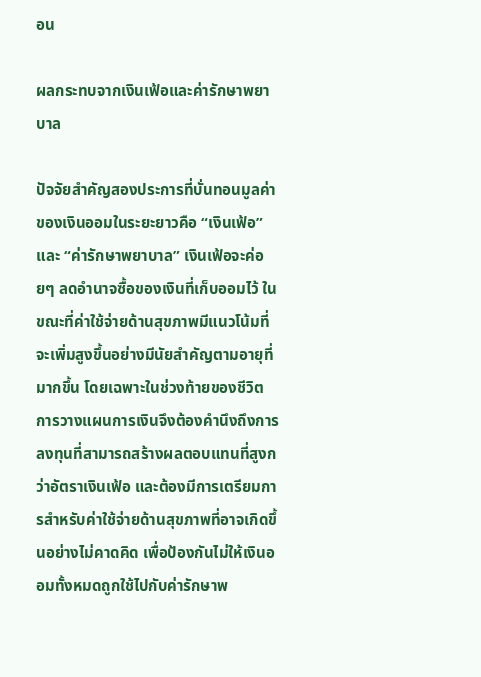อน

ผลกระทบจากเงินเฟ้อและค่ารักษาพยาบาล

ปัจจัยสำคัญสองประการที่บั่นทอนมูลค่าของเงินออมในระยะยาวคือ “เงินเฟ้อ” และ “ค่ารักษาพยาบาล” เงินเฟ้อจะค่อยๆ ลดอำนาจซื้อของเงินที่เก็บออมไว้ ในขณะที่ค่าใช้จ่ายด้านสุขภาพมีแนวโน้มที่จะเพิ่มสูงขึ้นอย่างมีนัยสำคัญตามอายุที่มากขึ้น โดยเฉพาะในช่วงท้ายของชีวิต การวางแผนการเงินจึงต้องคำนึงถึงการลงทุนที่สามารถสร้างผลตอบแทนที่สูงกว่าอัตราเงินเฟ้อ และต้องมีการเตรียมการสำหรับค่าใช้จ่ายด้านสุขภาพที่อาจเกิดขึ้นอย่างไม่คาดคิด เพื่อป้องกันไม่ให้เงินออมทั้งหมดถูกใช้ไปกับค่ารักษาพ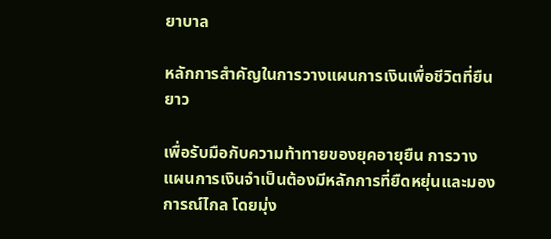ยาบาล

หลักการสำคัญในการวางแผนการเงินเพื่อชีวิตที่ยืนยาว

เพื่อรับมือกับความท้าทายของยุคอายุยืน การวางแผนการเงินจำเป็นต้องมีหลักการที่ยืดหยุ่นและมองการณ์ไกล โดยมุ่ง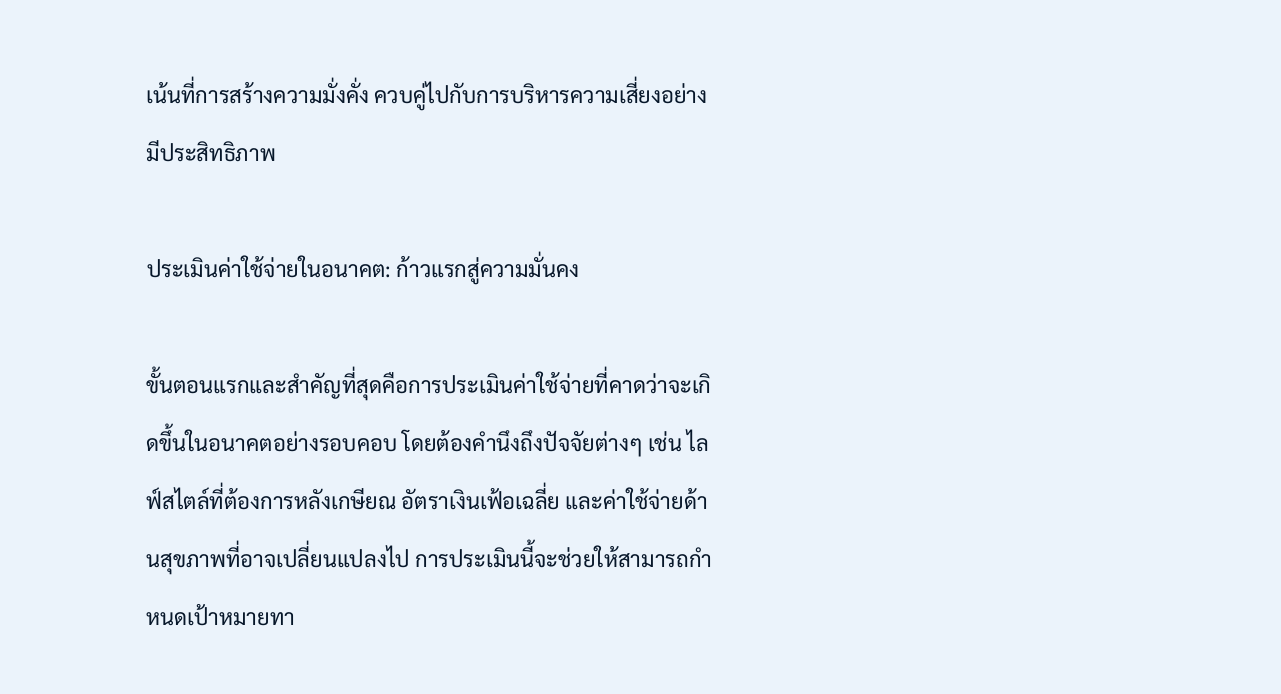เน้นที่การสร้างความมั่งคั่ง ควบคู่ไปกับการบริหารความเสี่ยงอย่างมีประสิทธิภาพ

ประเมินค่าใช้จ่ายในอนาคต: ก้าวแรกสู่ความมั่นคง

ขั้นตอนแรกและสำคัญที่สุดคือการประเมินค่าใช้จ่ายที่คาดว่าจะเกิดขึ้นในอนาคตอย่างรอบคอบ โดยต้องคำนึงถึงปัจจัยต่างๆ เช่น ไลฟ์สไตล์ที่ต้องการหลังเกษียณ อัตราเงินเฟ้อเฉลี่ย และค่าใช้จ่ายด้านสุขภาพที่อาจเปลี่ยนแปลงไป การประเมินนี้จะช่วยให้สามารถกำหนดเป้าหมายทา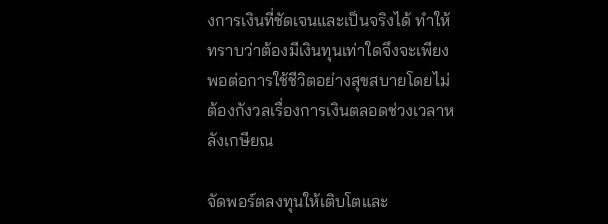งการเงินที่ชัดเจนและเป็นจริงได้ ทำให้ทราบว่าต้องมีเงินทุนเท่าใดจึงจะเพียงพอต่อการใช้ชีวิตอย่างสุขสบายโดยไม่ต้องกังวลเรื่องการเงินตลอดช่วงเวลาหลังเกษียณ

จัดพอร์ตลงทุนให้เติบโตและ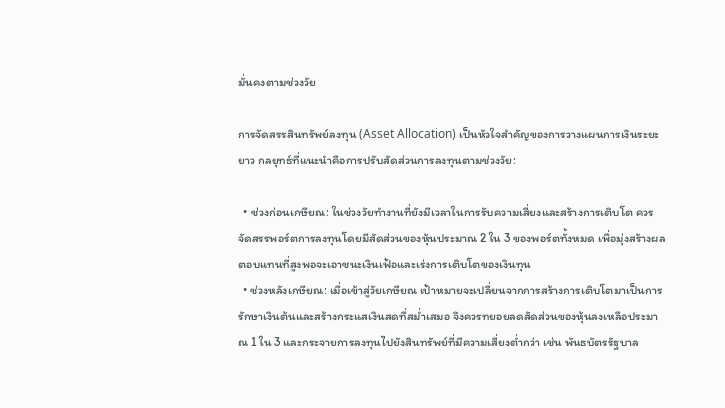มั่นคงตามช่วงวัย

การจัดสรรสินทรัพย์ลงทุน (Asset Allocation) เป็นหัวใจสำคัญของการวางแผนการเงินระยะยาว กลยุทธ์ที่แนะนำคือการปรับสัดส่วนการลงทุนตามช่วงวัย:

  • ช่วงก่อนเกษียณ: ในช่วงวัยทำงานที่ยังมีเวลาในการรับความเสี่ยงและสร้างการเติบโต ควรจัดสรรพอร์ตการลงทุนโดยมีสัดส่วนของหุ้นประมาณ 2 ใน 3 ของพอร์ตทั้งหมด เพื่อมุ่งสร้างผลตอบแทนที่สูงพอจะเอาชนะเงินเฟ้อและเร่งการเติบโตของเงินทุน
  • ช่วงหลังเกษียณ: เมื่อเข้าสู่วัยเกษียณ เป้าหมายจะเปลี่ยนจากการสร้างการเติบโตมาเป็นการรักษาเงินต้นและสร้างกระแสเงินสดที่สม่ำเสมอ จึงควรทยอยลดสัดส่วนของหุ้นลงเหลือประมาณ 1 ใน 3 และกระจายการลงทุนไปยังสินทรัพย์ที่มีความเสี่ยงต่ำกว่า เช่น พันธบัตรรัฐบาล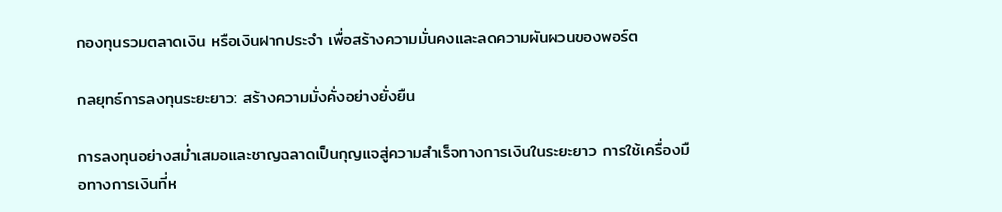กองทุนรวมตลาดเงิน หรือเงินฝากประจำ เพื่อสร้างความมั่นคงและลดความผันผวนของพอร์ต

กลยุทธ์การลงทุนระยะยาว: สร้างความมั่งคั่งอย่างยั่งยืน

การลงทุนอย่างสม่ำเสมอและชาญฉลาดเป็นกุญแจสู่ความสำเร็จทางการเงินในระยะยาว การใช้เครื่องมือทางการเงินที่ห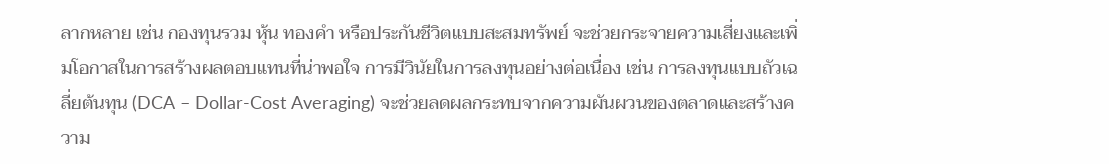ลากหลาย เช่น กองทุนรวม หุ้น ทองคำ หรือประกันชีวิตแบบสะสมทรัพย์ จะช่วยกระจายความเสี่ยงและเพิ่มโอกาสในการสร้างผลตอบแทนที่น่าพอใจ การมีวินัยในการลงทุนอย่างต่อเนื่อง เช่น การลงทุนแบบถัวเฉลี่ยต้นทุน (DCA – Dollar-Cost Averaging) จะช่วยลดผลกระทบจากความผันผวนของตลาดและสร้างความ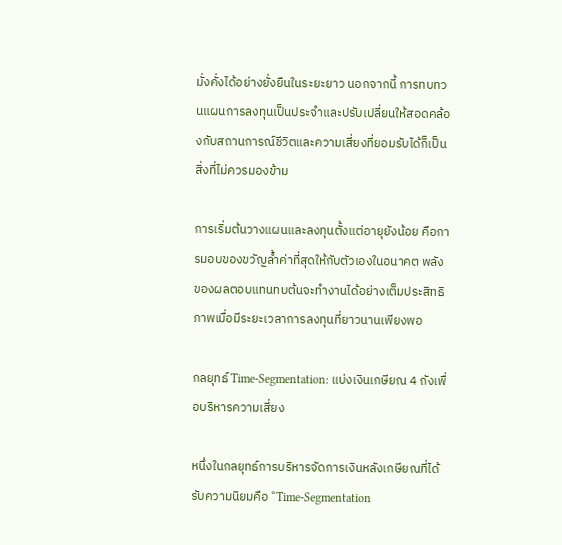มั่งคั่งได้อย่างยั่งยืนในระยะยาว นอกจากนี้ การทบทวนแผนการลงทุนเป็นประจำและปรับเปลี่ยนให้สอดคล้องกับสถานการณ์ชีวิตและความเสี่ยงที่ยอมรับได้ก็เป็นสิ่งที่ไม่ควรมองข้าม

การเริ่มต้นวางแผนและลงทุนตั้งแต่อายุยังน้อย คือการมอบของขวัญล้ำค่าที่สุดให้กับตัวเองในอนาคต พลังของผลตอบแทนทบต้นจะทำงานได้อย่างเต็มประสิทธิภาพเมื่อมีระยะเวลาการลงทุนที่ยาวนานเพียงพอ

กลยุทธ์ Time-Segmentation: แบ่งเงินเกษียณ 4 ถังเพื่อบริหารความเสี่ยง

หนึ่งในกลยุทธ์การบริหารจัดการเงินหลังเกษียณที่ได้รับความนิยมคือ “Time-Segmentation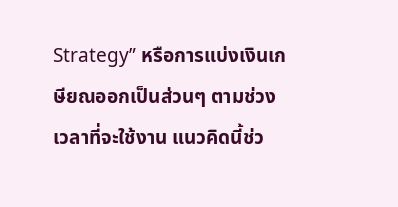Strategy” หรือการแบ่งเงินเกษียณออกเป็นส่วนๆ ตามช่วงเวลาที่จะใช้งาน แนวคิดนี้ช่ว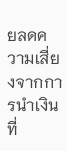ยลดความเสี่ยงจากการนำเงินที่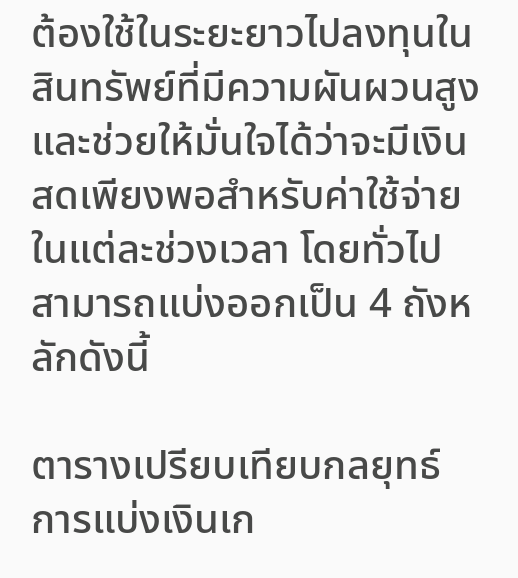ต้องใช้ในระยะยาวไปลงทุนในสินทรัพย์ที่มีความผันผวนสูง และช่วยให้มั่นใจได้ว่าจะมีเงินสดเพียงพอสำหรับค่าใช้จ่ายในแต่ละช่วงเวลา โดยทั่วไปสามารถแบ่งออกเป็น 4 ถังหลักดังนี้

ตารางเปรียบเทียบกลยุทธ์การแบ่งเงินเก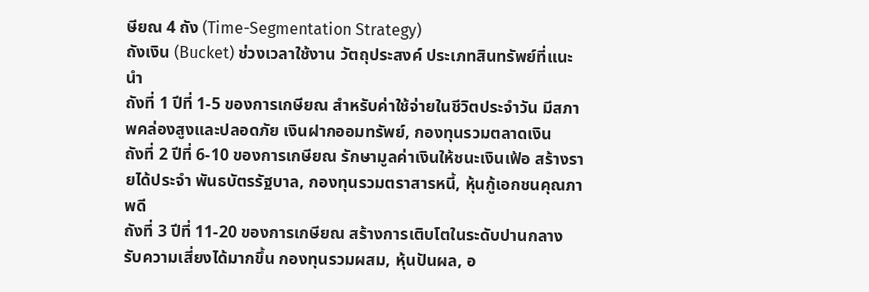ษียณ 4 ถัง (Time-Segmentation Strategy)
ถังเงิน (Bucket) ช่วงเวลาใช้งาน วัตถุประสงค์ ประเภทสินทรัพย์ที่แนะนำ
ถังที่ 1 ปีที่ 1-5 ของการเกษียณ สำหรับค่าใช้จ่ายในชีวิตประจำวัน มีสภาพคล่องสูงและปลอดภัย เงินฝากออมทรัพย์, กองทุนรวมตลาดเงิน
ถังที่ 2 ปีที่ 6-10 ของการเกษียณ รักษามูลค่าเงินให้ชนะเงินเฟ้อ สร้างรายได้ประจำ พันธบัตรรัฐบาล, กองทุนรวมตราสารหนี้, หุ้นกู้เอกชนคุณภาพดี
ถังที่ 3 ปีที่ 11-20 ของการเกษียณ สร้างการเติบโตในระดับปานกลาง รับความเสี่ยงได้มากขึ้น กองทุนรวมผสม, หุ้นปันผล, อ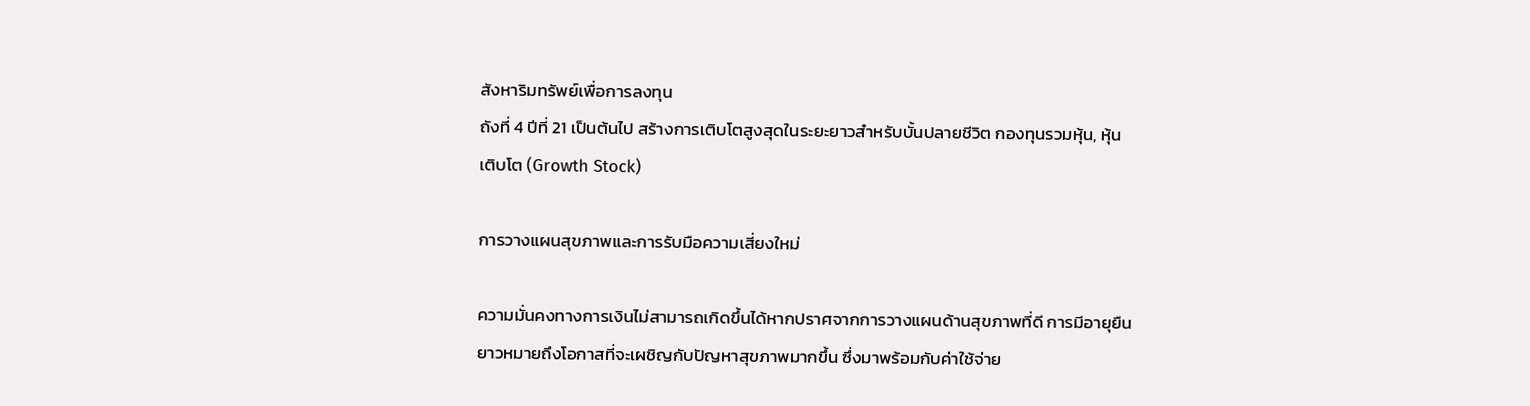สังหาริมทรัพย์เพื่อการลงทุน
ถังที่ 4 ปีที่ 21 เป็นต้นไป สร้างการเติบโตสูงสุดในระยะยาวสำหรับบั้นปลายชีวิต กองทุนรวมหุ้น, หุ้นเติบโต (Growth Stock)

การวางแผนสุขภาพและการรับมือความเสี่ยงใหม่

ความมั่นคงทางการเงินไม่สามารถเกิดขึ้นได้หากปราศจากการวางแผนด้านสุขภาพที่ดี การมีอายุยืนยาวหมายถึงโอกาสที่จะเผชิญกับปัญหาสุขภาพมากขึ้น ซึ่งมาพร้อมกับค่าใช้จ่าย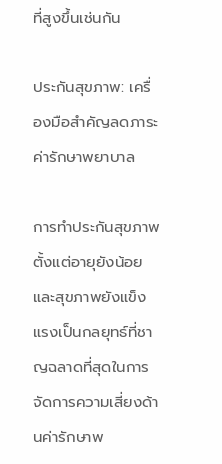ที่สูงขึ้นเช่นกัน

ประกันสุขภาพ: เครื่องมือสำคัญลดภาระค่ารักษาพยาบาล

การทำประกันสุขภาพตั้งแต่อายุยังน้อยและสุขภาพยังแข็งแรงเป็นกลยุทธ์ที่ชาญฉลาดที่สุดในการจัดการความเสี่ยงด้านค่ารักษาพ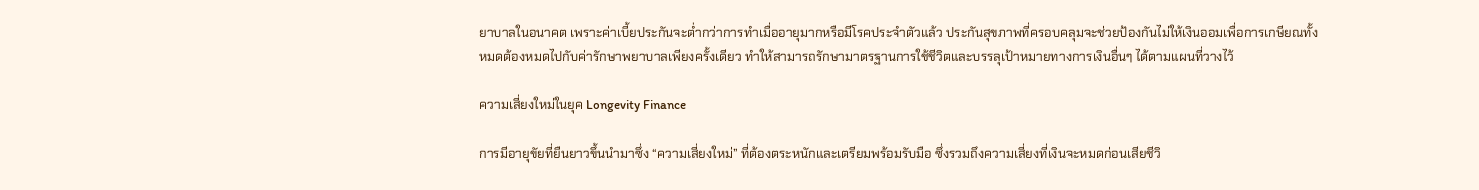ยาบาลในอนาคต เพราะค่าเบี้ยประกันจะต่ำกว่าการทำเมื่ออายุมากหรือมีโรคประจำตัวแล้ว ประกันสุขภาพที่ครอบคลุมจะช่วยป้องกันไม่ให้เงินออมเพื่อการเกษียณทั้งหมดต้องหมดไปกับค่ารักษาพยาบาลเพียงครั้งเดียว ทำให้สามารถรักษามาตรฐานการใช้ชีวิตและบรรลุเป้าหมายทางการเงินอื่นๆ ได้ตามแผนที่วางไว้

ความเสี่ยงใหม่ในยุค Longevity Finance

การมีอายุขัยที่ยืนยาวขึ้นนำมาซึ่ง “ความเสี่ยงใหม่” ที่ต้องตระหนักและเตรียมพร้อมรับมือ ซึ่งรวมถึงความเสี่ยงที่เงินจะหมดก่อนเสียชีวิ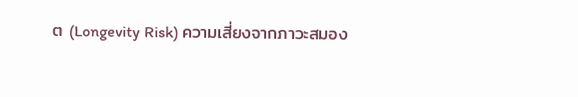ต (Longevity Risk) ความเสี่ยงจากภาวะสมอง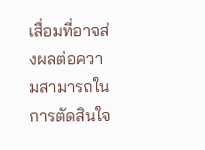เสื่อมที่อาจส่งผลต่อความสามารถในการตัดสินใจ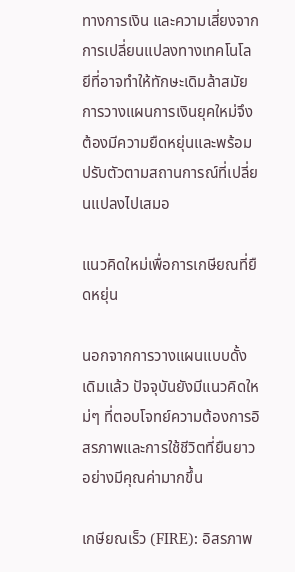ทางการเงิน และความเสี่ยงจากการเปลี่ยนแปลงทางเทคโนโลยีที่อาจทำให้ทักษะเดิมล้าสมัย การวางแผนการเงินยุคใหม่จึงต้องมีความยืดหยุ่นและพร้อมปรับตัวตามสถานการณ์ที่เปลี่ยนแปลงไปเสมอ

แนวคิดใหม่เพื่อการเกษียณที่ยืดหยุ่น

นอกจากการวางแผนแบบดั้งเดิมแล้ว ปัจจุบันยังมีแนวคิดใหม่ๆ ที่ตอบโจทย์ความต้องการอิสรภาพและการใช้ชีวิตที่ยืนยาวอย่างมีคุณค่ามากขึ้น

เกษียณเร็ว (FIRE): อิสรภาพ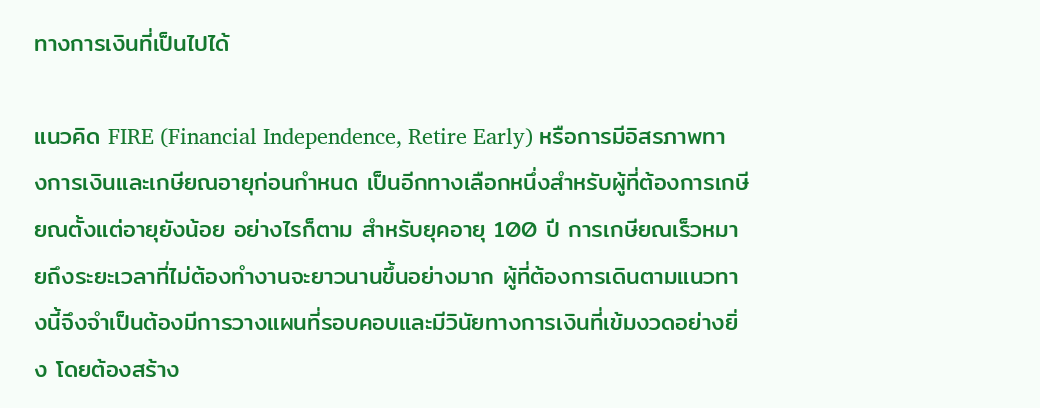ทางการเงินที่เป็นไปได้

แนวคิด FIRE (Financial Independence, Retire Early) หรือการมีอิสรภาพทางการเงินและเกษียณอายุก่อนกำหนด เป็นอีกทางเลือกหนึ่งสำหรับผู้ที่ต้องการเกษียณตั้งแต่อายุยังน้อย อย่างไรก็ตาม สำหรับยุคอายุ 100 ปี การเกษียณเร็วหมายถึงระยะเวลาที่ไม่ต้องทำงานจะยาวนานขึ้นอย่างมาก ผู้ที่ต้องการเดินตามแนวทางนี้จึงจำเป็นต้องมีการวางแผนที่รอบคอบและมีวินัยทางการเงินที่เข้มงวดอย่างยิ่ง โดยต้องสร้าง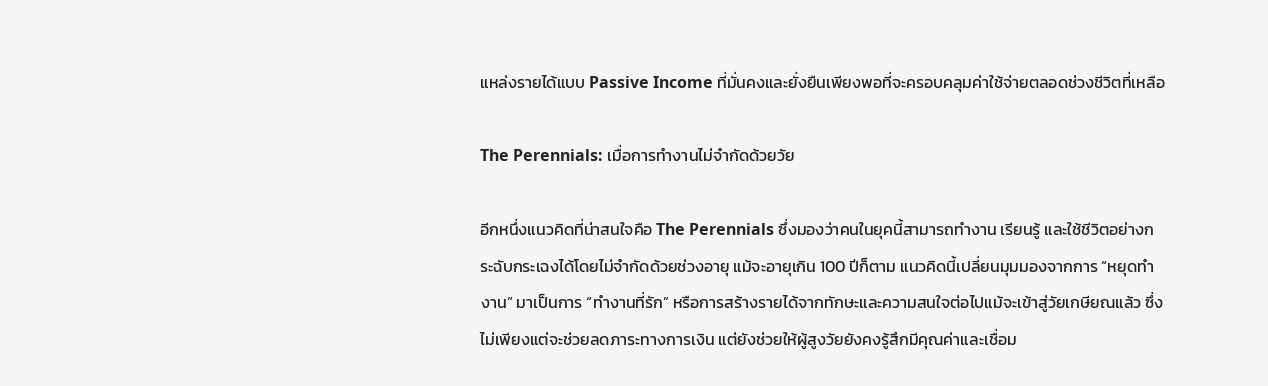แหล่งรายได้แบบ Passive Income ที่มั่นคงและยั่งยืนเพียงพอที่จะครอบคลุมค่าใช้จ่ายตลอดช่วงชีวิตที่เหลือ

The Perennials: เมื่อการทำงานไม่จำกัดด้วยวัย

อีกหนึ่งแนวคิดที่น่าสนใจคือ The Perennials ซึ่งมองว่าคนในยุคนี้สามารถทำงาน เรียนรู้ และใช้ชีวิตอย่างกระฉับกระเฉงได้โดยไม่จำกัดด้วยช่วงอายุ แม้จะอายุเกิน 100 ปีก็ตาม แนวคิดนี้เปลี่ยนมุมมองจากการ “หยุดทำงาน” มาเป็นการ “ทำงานที่รัก” หรือการสร้างรายได้จากทักษะและความสนใจต่อไปแม้จะเข้าสู่วัยเกษียณแล้ว ซึ่งไม่เพียงแต่จะช่วยลดภาระทางการเงิน แต่ยังช่วยให้ผู้สูงวัยยังคงรู้สึกมีคุณค่าและเชื่อม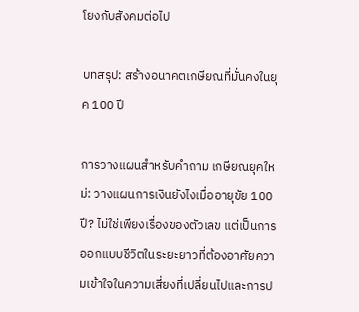โยงกับสังคมต่อไป

บทสรุป: สร้างอนาคตเกษียณที่มั่นคงในยุค 100 ปี

การวางแผนสำหรับคำถาม เกษียณยุคใหม่: วางแผนการเงินยังไงเมื่ออายุขัย 100 ปี? ไม่ใช่เพียงเรื่องของตัวเลข แต่เป็นการออกแบบชีวิตในระยะยาวที่ต้องอาศัยความเข้าใจในความเสี่ยงที่เปลี่ยนไปและการป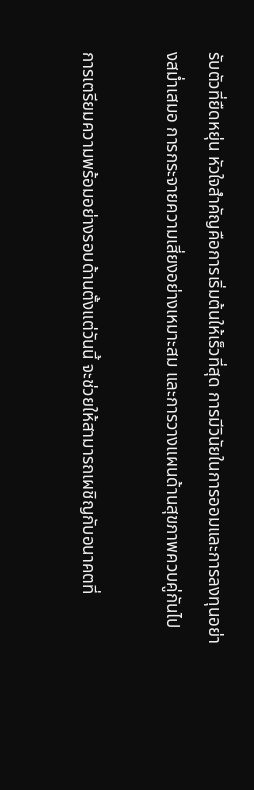รับตัวที่ยืดหยุ่น หัวใจสำคัญคือการเริ่มต้นให้เร็วที่สุด การมีวินัยในการออมและการลงทุนอย่างสม่ำเสมอ การกระจายความเสี่ยงอย่างเหมาะสม และการวางแผนด้านสุขภาพควบคู่กันไป

การเตรียมความพร้อมอย่างรอบด้านตั้งแต่วันนี้ จะช่วยให้สามารถเผชิญกับอนาคตที่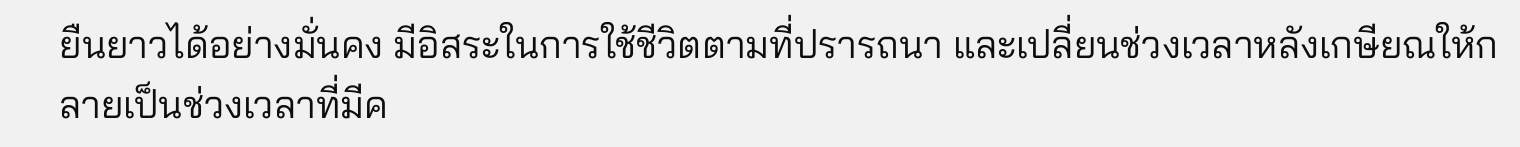ยืนยาวได้อย่างมั่นคง มีอิสระในการใช้ชีวิตตามที่ปรารถนา และเปลี่ยนช่วงเวลาหลังเกษียณให้กลายเป็นช่วงเวลาที่มีค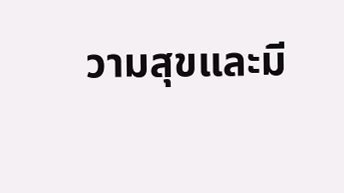วามสุขและมี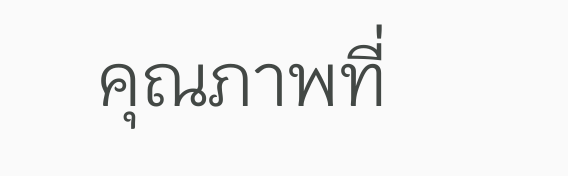คุณภาพที่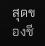สุดของชี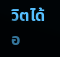วิตได้อ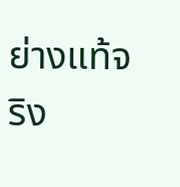ย่างแท้จริง